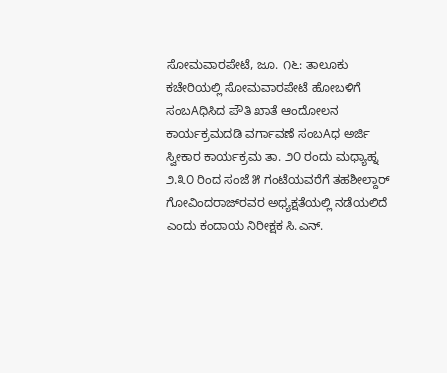ಸೋಮವಾರಪೇಟೆ, ಜೂ. ೧೬: ತಾಲೂಕು ಕಚೇರಿಯಲ್ಲಿ ಸೋಮವಾರಪೇಟೆ ಹೋಬಳಿಗೆ ಸಂಬAಧಿಸಿದ ಪೌತಿ ಖಾತೆ ಆಂದೋಲನ ಕಾರ್ಯಕ್ರಮದಡಿ ವರ್ಗಾವಣೆ ಸಂಬAಧ ಅರ್ಜಿ ಸ್ವೀಕಾರ ಕಾರ್ಯಕ್ರಮ ತಾ. ೨೦ ರಂದು ಮಧ್ಯಾಹ್ನ ೨.೩೦ ರಿಂದ ಸಂಜೆ ೫ ಗಂಟೆಯವರೆಗೆ ತಹಶೀಲ್ದಾರ್ ಗೋವಿಂದರಾಜ್‌ರವರ ಅಧ್ಯಕ್ಷತೆಯಲ್ಲಿ ನಡೆಯಲಿದೆ ಎಂದು ಕಂದಾಯ ನಿರೀಕ್ಷಕ ಸಿ.ಎನ್.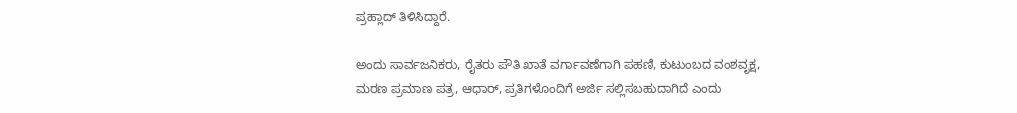ಪ್ರಹ್ಲಾದ್ ತಿಳಿಸಿದ್ದಾರೆ.

ಅಂದು ಸಾರ್ವಜನಿಕರು, ರೈತರು ಪೌತಿ ಖಾತೆ ವರ್ಗಾವಣೆಗಾಗಿ ಪಹಣಿ, ಕುಟುಂಬದ ವಂಶವೃಕ್ಷ, ಮರಣ ಪ್ರಮಾಣ ಪತ್ರ, ಆಧಾರ್, ಪ್ರತಿಗಳೊಂದಿಗೆ ಅರ್ಜಿ ಸಲ್ಲಿಸಬಹುದಾಗಿದೆ ಎಂದು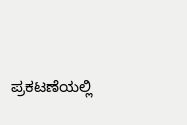ಪ್ರಕಟಣೆಯಲ್ಲಿ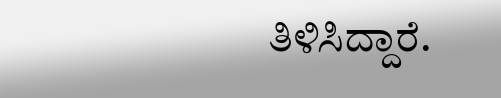ತಿಳಿಸಿದ್ದಾರೆ.